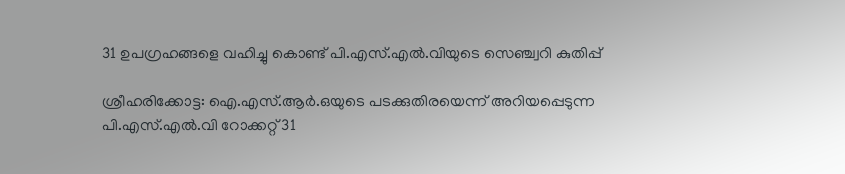31 ഉപഗ്രഹങ്ങളെ വഹിച്ചു കൊണ്ട് പി.എസ്.എല്‍.വിയുടെ സെഞ്ച്വറി കുതിപ്പ്

ശ്രീഹരിക്കോട്ട: ഐ.എസ്.ആര്‍.ഒയുടെ പടക്കുതിരയെന്ന് അറിയപ്പെടുന്ന പി.എസ്.എല്‍.വി റോക്കറ്റ് 31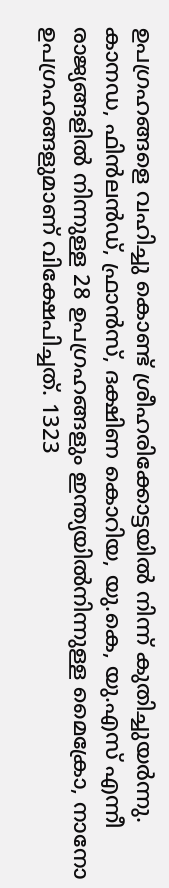ഉപഗ്രഹങ്ങളെ വഹിച്ചു കൊണ്ട് ശ്രീഹരിക്കോട്ടയില്‍ നിന്ന് കുതിച്ചുയര്‍ന്നു.  കാനഡ, ഫിന്‍ലന്‍ഡ്, ഫ്രാന്‍സ്, ദക്ഷിണ കൊറിയ, യു.കെ, യു.എസ് എന്നീ രാജ്യങ്ങളില്‍ നിന്നുള്ള 28 ഉപഗ്രഹങ്ങളും ഇന്ത്യയില്‍നിന്നുള്ള മൈക്രോ, നാനോ ഉപഗ്രഹങ്ങളുമാണ് വിക്ഷേപിച്ചത്. 1323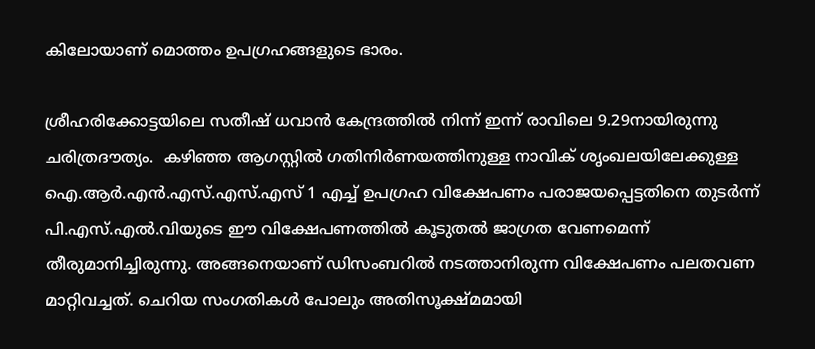കിലോയാണ് മൊത്തം ഉപഗ്രഹങ്ങളുടെ ഭാരം.

ശ്രീഹരിക്കോട്ടയിലെ സതീഷ് ധവാന്‍ കേന്ദ്രത്തില്‍ നിന്ന് ഇന്ന് രാവിലെ 9.29നായിരുന്നു ചരിത്രദൗത്യം.  കഴിഞ്ഞ ആഗസ്റ്റില്‍ ഗതിനിര്‍ണയത്തിനുള്ള നാവിക് ശൃംഖലയിലേക്കുള്ള ഐ.ആര്‍.എന്‍.എസ്.എസ്.എസ് 1 എച്ച്‌ ഉപഗ്രഹ വിക്ഷേപണം പരാജയപ്പെട്ടതിനെ തുടര്‍ന്ന് പി.എസ്.എല്‍.വിയുടെ ഈ വിക്ഷേപണത്തില്‍ കൂടുതല്‍ ജാഗ്രത വേണമെന്ന് തീരുമാനിച്ചിരുന്നു. അങ്ങനെയാണ് ഡിസംബറില്‍ നടത്താനിരുന്ന വിക്ഷേപണം പലതവണ മാറ്റിവച്ചത്. ചെറിയ സംഗതികള്‍ പോലും അതിസൂക്ഷ്മമായി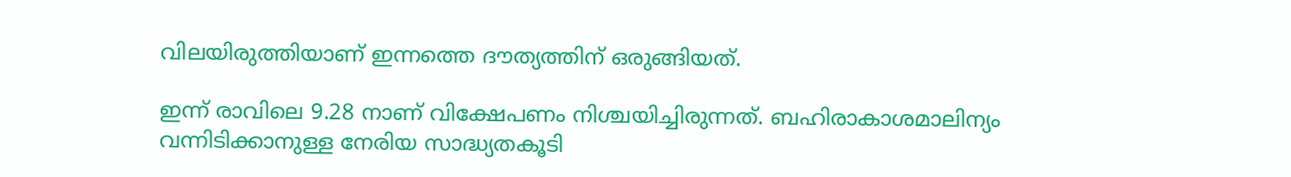വിലയിരുത്തിയാണ് ഇന്നത്തെ ദൗത്യത്തിന് ഒരുങ്ങിയത്.

ഇന്ന് രാവിലെ 9.28 നാണ് വിക്ഷേപണം നിശ്ചയിച്ചിരുന്നത്. ബഹിരാകാശമാലിന്യം വന്നിടിക്കാനുള്ള നേരിയ സാദ്ധ്യതകൂടി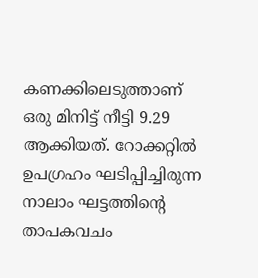കണക്കിലെടുത്താണ് ഒരു മിനിട്ട് നീട്ടി 9.29 ആക്കിയത്. റോക്കറ്റില്‍ ഉപഗ്രഹം ഘടിപ്പിച്ചിരുന്ന നാലാം ഘട്ടത്തിന്‍റെ താപകവചം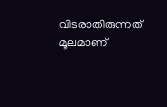വിടരാതിരുന്നത് മൂലമാണ്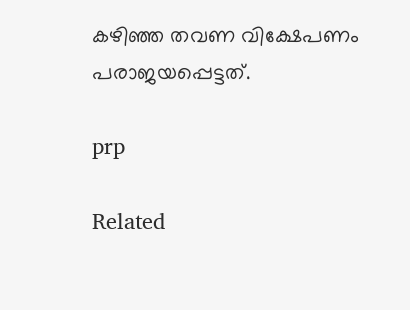കഴിഞ്ഞ തവണ വിക്ഷേപണം പരാജയപ്പെട്ടത്.

prp

Related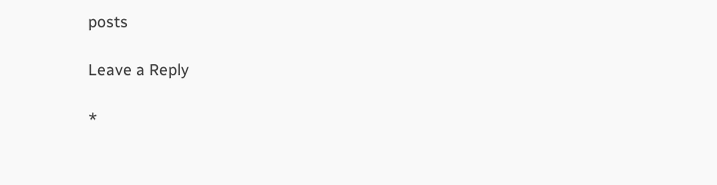posts

Leave a Reply

*